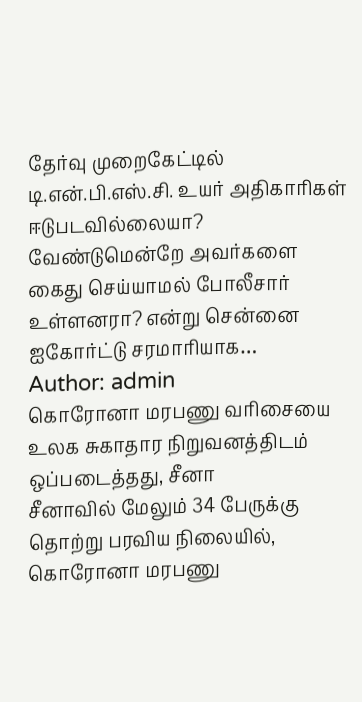தேர்வு முறைகேட்டில் டி.என்.பி.எஸ்.சி. உயர் அதிகாரிகள் ஈடுபடவில்லையா? வேண்டுமென்றே அவர்களை கைது செய்யாமல் போலீசார் உள்ளனரா? என்று சென்னை ஐகோர்ட்டு சரமாரியாக…
Author: admin
கொரோனா மரபணு வரிசையை உலக சுகாதார நிறுவனத்திடம் ஒப்படைத்தது, சீனா
சீனாவில் மேலும் 34 பேருக்கு தொற்று பரவிய நிலையில், கொரோனா மரபணு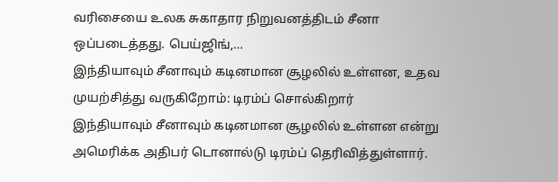வரிசையை உலக சுகாதார நிறுவனத்திடம் சீனா ஒப்படைத்தது. பெய்ஜிங்,…
இந்தியாவும் சீனாவும் கடினமான சூழலில் உள்ளன, உதவ முயற்சித்து வருகிறோம்: டிரம்ப் சொல்கிறார்
இந்தியாவும் சீனாவும் கடினமான சூழலில் உள்ளன என்று அமெரிக்க அதிபர் டொனால்டு டிரம்ப் தெரிவித்துள்ளார்.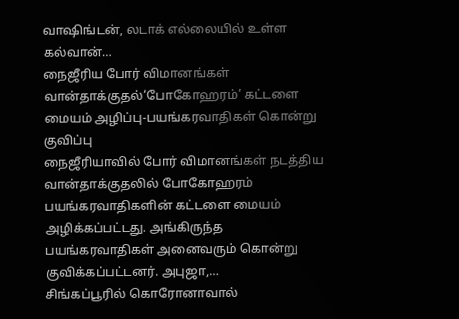வாஷிங்டன், லடாக் எல்லையில் உள்ள கல்வான்…
நைஜீரிய போர் விமானங்கள் வான்தாக்குதல்‘போகோஹரம்’ கட்டளை மையம் அழிப்பு-பயங்கரவாதிகள் கொன்று குவிப்பு
நைஜீரியாவில் போர் விமானங்கள் நடத்திய வான்தாக்குதலில் போகோஹரம் பயங்கரவாதிகளின் கட்டளை மையம் அழிக்கப்பட்டது. அங்கிருந்த பயங்கரவாதிகள் அனைவரும் கொன்று குவிக்கப்பட்டனர். அபுஜா,…
சிங்கப்பூரில் கொரோனாவால்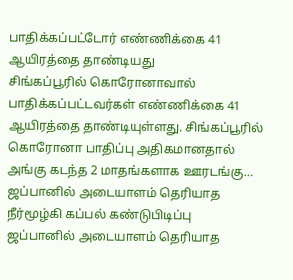பாதிக்கப்பட்டோர் எண்ணிக்கை 41 ஆயிரத்தை தாண்டியது
சிங்கப்பூரில் கொரோனாவால் பாதிக்கப்பட்டவர்கள் எண்ணிக்கை 41 ஆயிரத்தை தாண்டியுள்ளது. சிங்கப்பூரில் கொரோனா பாதிப்பு அதிகமானதால் அங்கு கடந்த 2 மாதங்களாக ஊரடங்கு…
ஜப்பானில் அடையாளம் தெரியாத நீர்மூழ்கி கப்பல் கண்டுபிடிப்பு
ஜப்பானில் அடையாளம் தெரியாத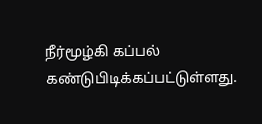நீர்மூழ்கி கப்பல் கண்டுபிடிக்கப்பட்டுள்ளது.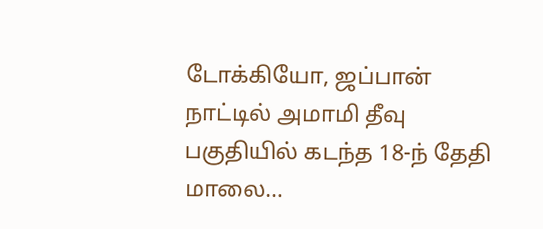டோக்கியோ, ஜப்பான் நாட்டில் அமாமி தீவு பகுதியில் கடந்த 18-ந் தேதி மாலை…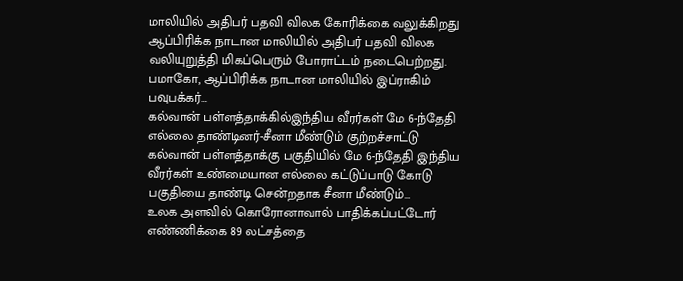மாலியில் அதிபர் பதவி விலக கோரிக்கை வலுக்கிறது
ஆப்பிரிக்க நாடான மாலியில் அதிபர் பதவி விலக வலியுறுத்தி மிகப்பெரும் போராட்டம் நடைபெற்றது. பமாகோ, ஆப்பிரிக்க நாடான மாலியில் இப்ராகிம் பவுபக்கர்…
கல்வான் பள்ளத்தாக்கில்இந்திய வீரர்கள் மே 6-ந்தேதி எல்லை தாண்டினர்-சீனா மீண்டும் குற்றச்சாட்டு
கல்வான் பள்ளத்தாக்கு பகுதியில் மே 6-ந்தேதி இந்திய வீரர்கள் உண்மையான எல்லை கட்டுப்பாடு கோடு பகுதியை தாண்டி சென்றதாக சீனா மீண்டும்…
உலக அளவில் கொரோனாவால் பாதிக்கப்பட்டோர் எண்ணிக்கை 89 லட்சத்தை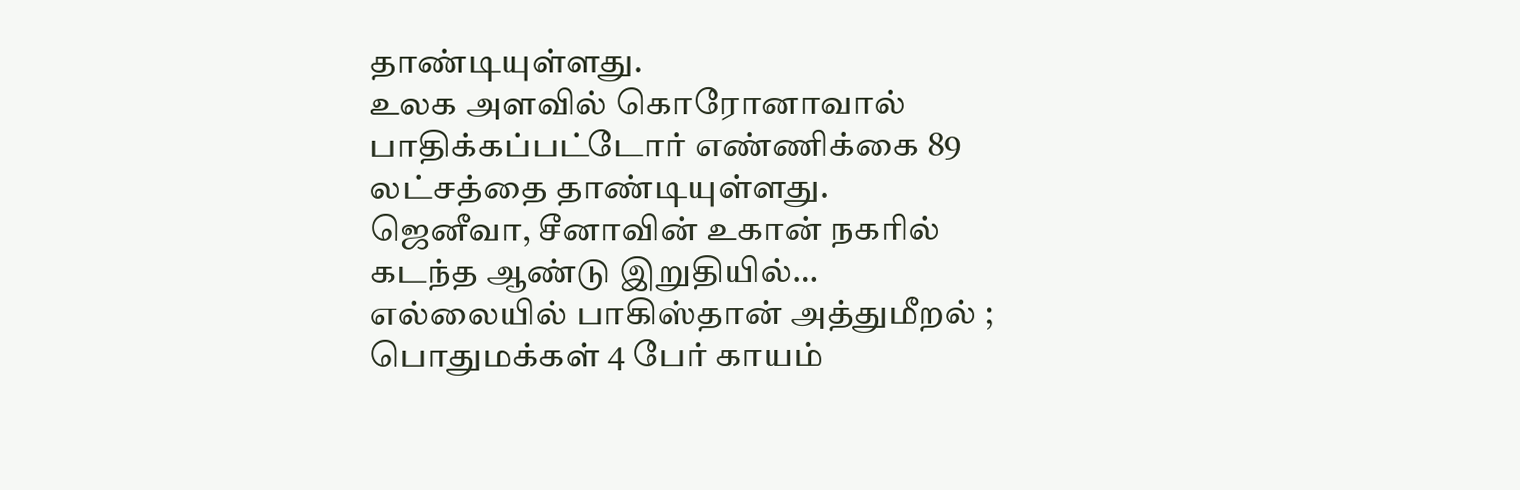தாண்டியுள்ளது.
உலக அளவில் கொரோனாவால் பாதிக்கப்பட்டோர் எண்ணிக்கை 89 லட்சத்தை தாண்டியுள்ளது. ஜெனீவா, சீனாவின் உகான் நகரில் கடந்த ஆண்டு இறுதியில்…
எல்லையில் பாகிஸ்தான் அத்துமீறல் ; பொதுமக்கள் 4 பேர் காயம்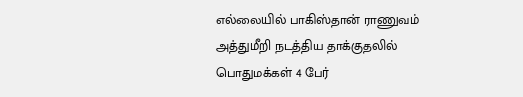எல்லையில் பாகிஸ்தான் ராணுவம் அத்துமீறி நடத்திய தாக்குதலில் பொதுமக்கள் 4 பேர்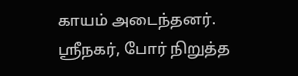காயம் அடைந்தனர். ஸ்ரீநகர், போர் நிறுத்த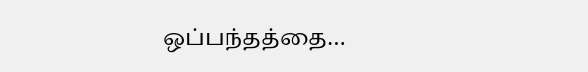ஒப்பந்தத்தை…